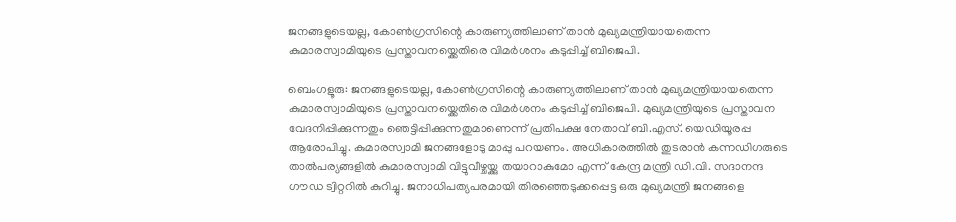ജനങ്ങളുടെയല്ല, കോൺഗ്രസിന്റെ കാരുണ്യത്തിലാണ് താൻ മുഖ്യമന്ത്രിയായതെന്ന കുമാരസ്വാമിയുടെ പ്രസ്താവനയ്ക്കെതിരെ വിമർശനം കടുപ്പിച്ച് ബിജെപി.

ബെംഗളൂരു: ജനങ്ങളുടെയല്ല, കോൺഗ്രസിന്റെ കാരുണ്യത്തിലാണ് താൻ മുഖ്യമന്ത്രിയായതെന്ന കുമാരസ്വാമിയുടെ പ്രസ്താവനയ്ക്കെതിരെ വിമർശനം കടുപ്പിച്ച് ബിജെപി. മുഖ്യമന്ത്രിയുടെ പ്രസ്താവന വേദനിപ്പിക്കുന്നതും ഞെട്ടിപ്പിക്കുന്നതുമാണെന്ന് പ്രതിപക്ഷ നേതാവ് ബി.എസ്. യെഡിയൂരപ്പ ആരോപിച്ചു. കുമാരസ്വാമി ജനങ്ങളോടു മാപ്പു പറയണം. അധികാരത്തിൽ തുടരാൻ കന്നഡിഗരുടെ താൽപര്യങ്ങളിൽ കുമാരസ്വാമി വിട്ടുവീഴ്ചയ്ക്കു തയാറാകുമോ എന്ന് കേന്ദ്ര മന്ത്രി ഡി.വി. സദാനന്ദ ഗൗഡ ട്വിറ്ററിൽ കുറിച്ചു. ജനാധിപത്യപരമായി തിരഞ്ഞെടുക്കപ്പെട്ട ഒരു മുഖ്യമന്ത്രി ജനങ്ങളെ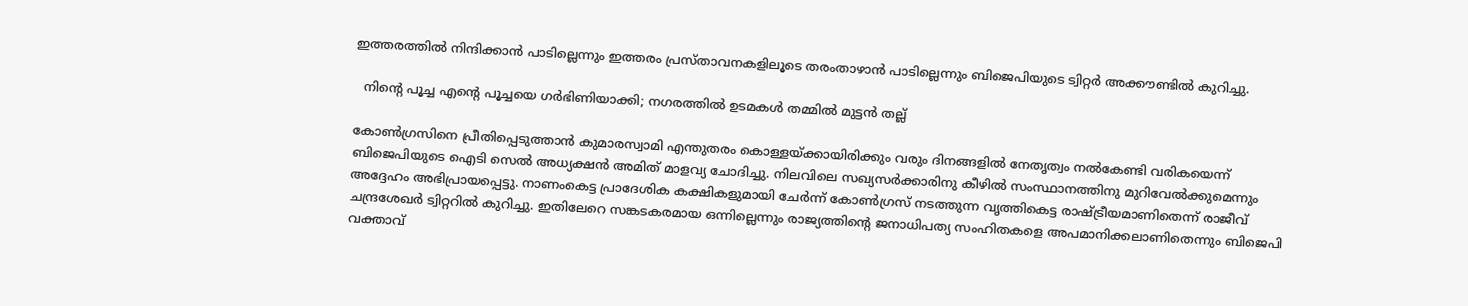ഇത്തരത്തിൽ നിന്ദിക്കാൻ പാടില്ലെന്നും ഇത്തരം പ്രസ്താവനകളിലൂടെ തരംതാഴാൻ പാടില്ലെന്നും ബിജെപിയുടെ ട്വിറ്റർ അക്കൗണ്ടിൽ കുറിച്ചു.

  നിന്റെ പൂച്ച എന്റെ പൂച്ചയെ ഗർഭിണിയാക്കി; നഗരത്തിൽ ഉടമകൾ തമ്മിൽ മുട്ടൻ തല്ല്

കോൺഗ്രസിനെ പ്രീതിപ്പെടുത്താൻ‌ കുമാരസ്വാമി എന്തുതരം കൊള്ളയ്ക്കായിരിക്കും വരും ദിനങ്ങളിൽ നേതൃത്വം നൽകേണ്ടി വരികയെന്ന് ബിജെപിയുടെ ഐടി സെൽ അധ്യക്ഷൻ അമിത് മാളവ്യ ചോദിച്ചു. നിലവിലെ സഖ്യസർക്കാരിനു കീഴിൽ സംസ്ഥാനത്തിനു മുറിവേൽക്കുമെന്നും അദ്ദേഹം അഭിപ്രായപ്പെട്ടു. നാണംകെട്ട പ്രാദേശിക കക്ഷികളുമായി ചേർന്ന് കോൺഗ്രസ് നടത്തുന്ന വൃത്തികെട്ട രാഷ്ട്രീയമാണിതെന്ന് രാജീവ് ചന്ദ്രശേഖർ ട്വിറ്ററിൽ കുറിച്ചു. ഇതിലേറെ സങ്കടകരമായ ഒന്നില്ലെന്നും രാജ്യത്തിന്റെ ജനാധിപത്യ സംഹിതകളെ അപമാനിക്കലാണിതെന്നും ബിജെപി വക്താവ്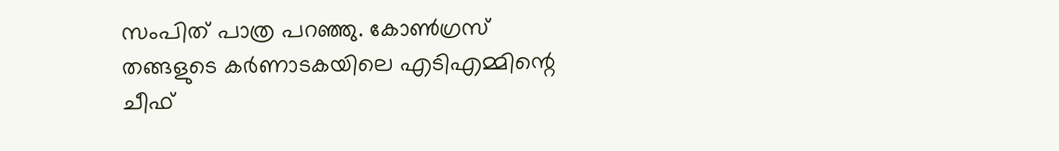സംപിത് പാത്ര പറഞ്ഞു. കോൺഗ്രസ് തങ്ങളുടെ കർണാടകയിലെ എടിഎമ്മിന്റെ ചീഫ്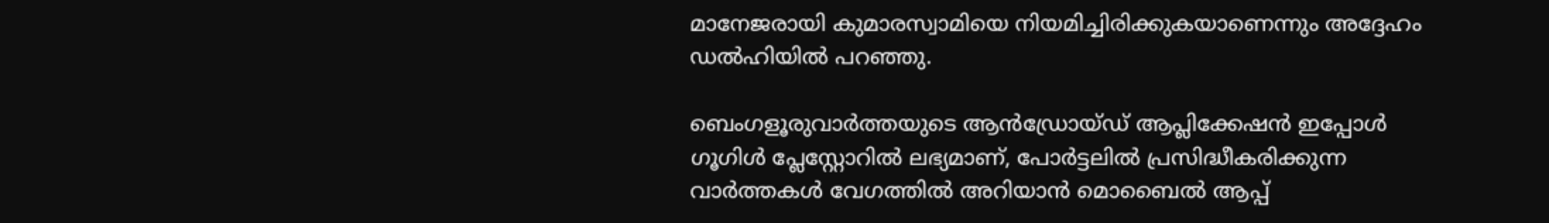മാനേജരായി കുമാരസ്വാമിയെ നിയമിച്ചിരിക്കുകയാണെന്നും അദ്ദേഹം ഡൽഹിയിൽ പറഞ്ഞു.

ബെംഗളൂരുവാർത്തയുടെ ആൻഡ്രോയ്ഡ് ആപ്ലിക്കേഷൻ ഇപ്പോൾ ഗൂഗിൾ പ്ലേസ്റ്റോറിൽ ലഭ്യമാണ്, പോർട്ടലിൽ പ്രസിദ്ധീകരിക്കുന്ന വാർത്തകൾ വേഗത്തിൽ അറിയാൻ മൊബൈൽ ആപ്പ്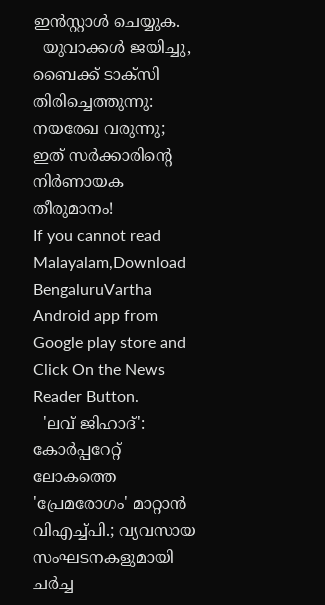ഇൻസ്റ്റാൾ ചെയ്യുക.
  യുവാക്കള്‍ ജയിച്ചു, ബൈക്ക് ടാക്സി തിരിച്ചെത്തുന്നു: നയരേഖ വരുന്നു; ഇത് സര്‍ക്കാരിന്റെ നിര്‍ണായക തീരുമാനം!
If you cannot read Malayalam,Download BengaluruVartha Android app from Google play store and Click On the News Reader Button.
  'ലവ് ജിഹാദ്': കോർപ്പറേറ്റ് ലോകത്തെ 'പ്രേമരോഗം' മാറ്റാൻ വിഎച്ച്പി.; വ്യവസായ സംഘടനകളുമായി ചർച്ച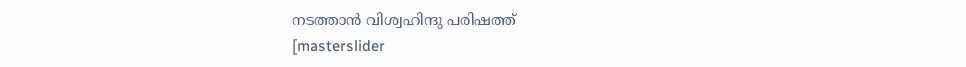നടത്താൻ വിശ്വഹിന്ദു പരിഷത്ത്
[masterslider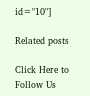id="10"]

Related posts

Click Here to Follow Us